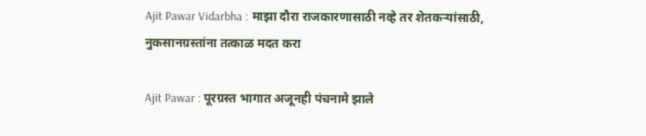Ajit Pawar Vidarbha : माझा दौरा राजकारणासाठी नव्हे तर शेतकऱ्यांसाठी, नुकसानग्रस्तांना तत्काळ मदत करा

Ajit Pawar : पूरग्रस्त भागात अजूनही पंचनामे झाले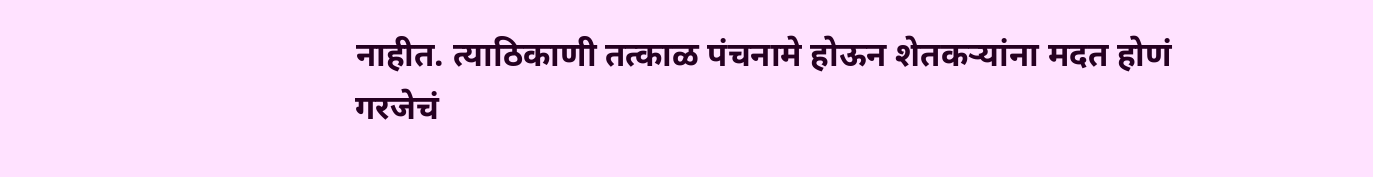नाहीत. त्याठिकाणी तत्काळ पंचनामे होऊन शेतकऱ्यांना मदत होणं गरजेचं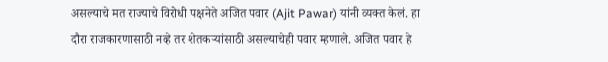असल्याचे मत राज्याचे विरोधी पक्षनेते अजित पवार (Ajit Pawar) यांनी व्यक्त केलं. हा दौरा राजकारणासाठी नव्हे तर शेतकऱ्यांसाठी असल्याचेही पवार म्हणाले. अजित पवार हे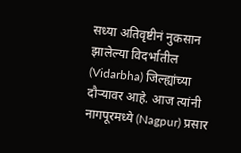सध्या अतिवृष्टीनं नुकसान झालेल्या विदर्भातील (Vidarbha) जिल्ह्यांच्या दौऱ्यावर आहे. आज त्यांनी नागपूरमध्ये (Nagpur) प्रसार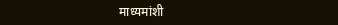माध्यमांशी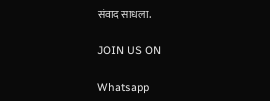संवाद साधला.

JOIN US ON

Whatsapp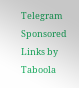Telegram
Sponsored Links by Taboola